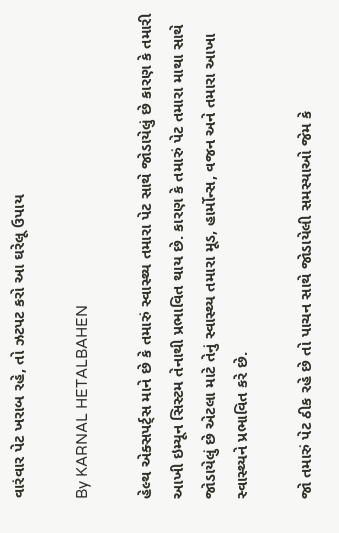વારંવાર પેટ ખરાબ રહે, તો ઝટપટ કરો આ ઘરેલૂ ઉપાય

By KARNAL HETALBAHEN

હેલ્થ એક્સપર્ટ્સ માને છે કે તમારું સ્વાસ્થ્ય તમારા પેટ સાથે જોડાયેલું છે કારણ કે તમારી આખી ઇમ્યૂન સિસ્ટમ તેનાથી પ્રભાવિત થાય છે. કારણ કે તમારું પેટ તમારા માથા સાથે જોડાયેલું છે એટલા માટે તેનું સ્વાસ્થ્ય તમારા મૂડ, હાર્મોન્સ, વજન અને તમારા આખા સ્વાસ્થ્યને પ્રભાવિત કરે છે.

જો તમારું પેટ ઠીક રહે છે તો પાચન સાથે જોડાયેલી સમસ્યાઓ જેમ કે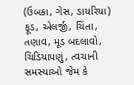(ઉબકા, ગેસ, ડાયરિયા) ફૂડ, એલર્જી, ચિંતા, તણાવ, મૂડ બદલાવો, ચિડિયાપણું, ત્વચાની સમસ્યાઓ જેમ કે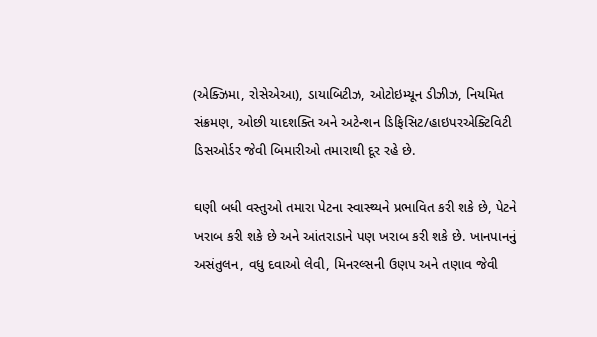(એક્ઝિમા, રોસેએઆ), ડાયાબિટીઝ, ઓટોઇમ્યૂન ડીઝીઝ, નિયમિત સંક્રમણ, ઓછી યાદશક્તિ અને અટેન્શન ડિફિસિટ/હાઇપરએક્ટિવિટી ડિસઓર્ડર જેવી બિમારીઓ તમારાથી દૂર રહે છે.

ઘણી બધી વસ્તુઓ તમારા પેટના સ્વાસ્થ્યને પ્રભાવિત કરી શકે છે, પેટને ખરાબ કરી શકે છે અને આંતરાડાને પણ ખરાબ કરી શકે છે. ખાનપાનનું અસંતુલન, વધુ દવાઓ લેવી, મિનરલ્સની ઉણપ અને તણાવ જેવી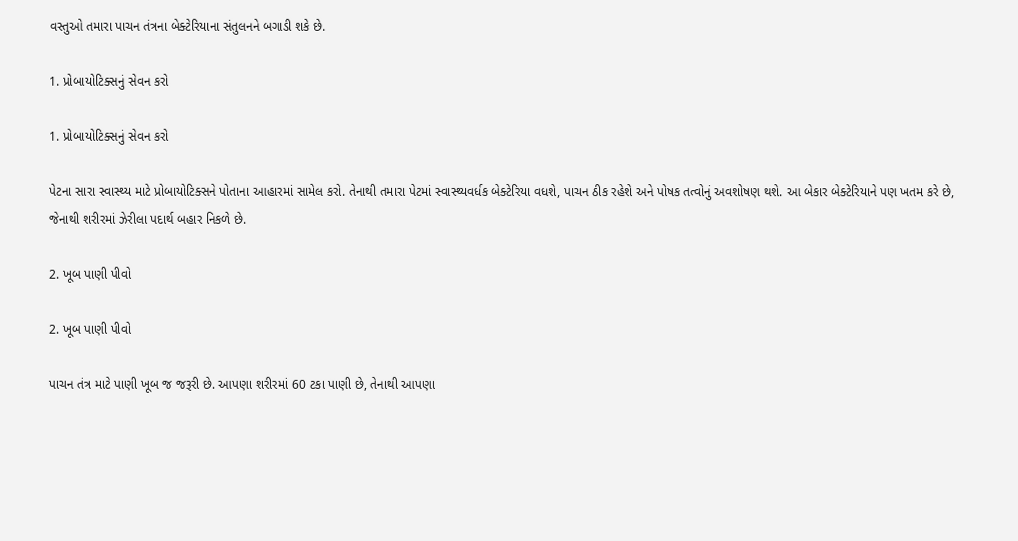વસ્તુઓ તમારા પાચન તંત્રના બેક્ટેરિયાના સંતુલનને બગાડી શકે છે.

1. પ્રોબાયોટિક્સનું સેવન કરો

1. પ્રોબાયોટિક્સનું સેવન કરો

પેટના સારા સ્વાસ્થ્ય માટે પ્રોબાયોટિક્સને પોતાના આહારમાં સામેલ કરો. તેનાથી તમારા પેટમાં સ્વાસ્થ્યવર્ધક બેક્ટેરિયા વધશે, પાચન ઠીક રહેશે અને પોષક તત્વોનું અવશોષણ થશે. આ બેકાર બેક્ટેરિયાને પણ ખતમ કરે છે, જેનાથી શરીરમાં ઝેરીલા પદાર્થ બહાર નિકળે છે.

2. ખૂબ પાણી પીવો

2. ખૂબ પાણી પીવો

પાચન તંત્ર માટે પાણી ખૂબ જ જરૂરી છે. આપણા શરીરમાં 60 ટકા પાણી છે, તેનાથી આપણા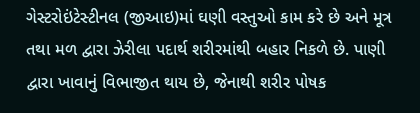ગેસ્ટરોઇંટેસ્ટીનલ (જીઆઇ)માં ઘણી વસ્તુઓ કામ કરે છે અને મૂત્ર તથા મળ દ્વારા ઝેરીલા પદાર્થ શરીરમાંથી બહાર નિકળે છે. પાણી દ્વારા ખાવાનું વિભાજીત થાય છે, જેનાથી શરીર પોષક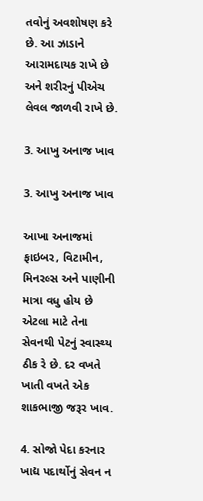તવોનું અવશોષણ કરે છે. આ ઝાડાને આરામદાયક રાખે છે અને શરીરનું પીએચ લેવલ જાળવી રાખે છે.

3. આખુ અનાજ ખાવ

3. આખુ અનાજ ખાવ

આખા અનાજમાં ફાઇબર, વિટામીન, મિનરલ્સ અને પાણીની માત્રા વધુ હોય છે એટલા માટે તેના સેવનથી પેટનું સ્વાસ્થ્ય ઠીક રે છે. દર વખતે ખાતી વખતે એક શાકભાજી જરૂર ખાવ.

4. સોજો પેદા કરનાર ખાદ્ય પદાર્થોનું સેવન ન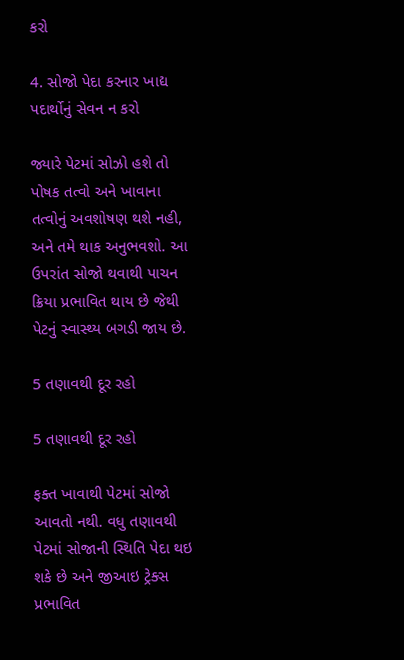કરો

4. સોજો પેદા કરનાર ખાદ્ય પદાર્થોનું સેવન ન કરો

જ્યારે પેટમાં સોઝો હશે તો પોષક તત્વો અને ખાવાના તત્વોનું અવશોષણ થશે નહી, અને તમે થાક અનુભવશો. આ ઉપરાંત સોજો થવાથી પાચન ક્રિયા પ્રભાવિત થાય છે જેથી પેટનું સ્વાસ્થ્ય બગડી જાય છે.

5 તણાવથી દૂર રહો

5 તણાવથી દૂર રહો

ફક્ત ખાવાથી પેટમાં સોજો આવતો નથી. વધુ તણાવથી પેટમાં સોજાની સ્થિતિ પેદા થઇ શકે છે અને જીઆઇ ટ્રેક્સ પ્રભાવિત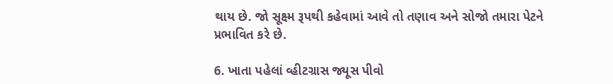થાય છે. જો સૂક્ષ્મ રૂપથી કહેવામાં આવે તો તણાવ અને સોજો તમારા પેટને પ્રભાવિત કરે છે.

6. ખાતા પહેલાં વ્હીટગ્રાસ જ્યૂસ પીવો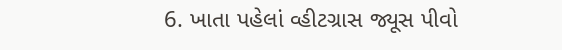6. ખાતા પહેલાં વ્હીટગ્રાસ જ્યૂસ પીવો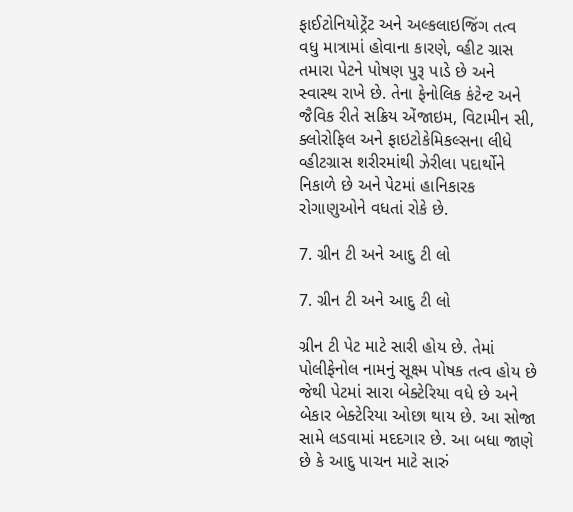ફાઈટોનિયોટ્રેંટ અને અલ્કલાઇજિંગ તત્વ વધુ માત્રામાં હોવાના કારણે, વ્હીટ ગ્રાસ તમારા પેટને પોષણ પુરૂ પાડે છે અને સ્વાસ્થ રાખે છે. તેના ફેનોલિક કંટેન્ટ અને જૈવિક રીતે સક્રિય એંજાઇમ, વિટામીન સી, ક્લોરોફિલ અને ફાઇટોકેમિકલ્સના લીધે વ્હીટગ્રાસ શરીરમાંથી ઝેરીલા પદાર્થોને નિકાળે છે અને પેટમાં હાનિકારક રોગાણુઓને વધતાં રોકે છે.

7. ગ્રીન ટી અને આદુ ટી લો

7. ગ્રીન ટી અને આદુ ટી લો

ગ્રીન ટી પેટ માટે સારી હોય છે. તેમાં પોલીફેનોલ નામનું સૂક્ષ્મ પોષક તત્વ હોય છે જેથી પેટમાં સારા બેક્ટેરિયા વધે છે અને બેકાર બેક્ટેરિયા ઓછા થાય છે. આ સોજા સામે લડવામાં મદદગાર છે. આ બધા જાણે છે કે આદુ પાચન માટે સારું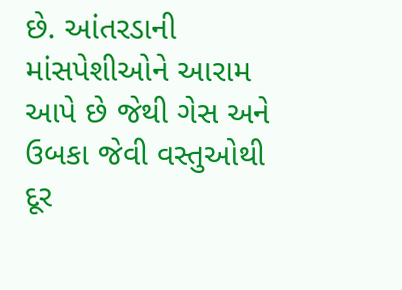છે. આંતરડાની માંસપેશીઓને આરામ આપે છે જેથી ગેસ અને ઉબકા જેવી વસ્તુઓથી દૂર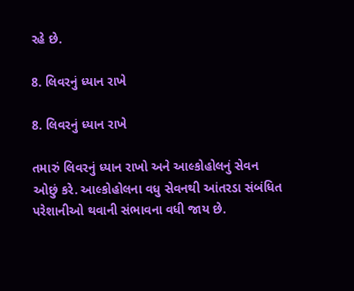રહે છે.

8. લિવરનું ધ્યાન રાખે

8. લિવરનું ધ્યાન રાખે

તમારું લિવરનું ધ્યાન રાખો અને આલ્કોહોલનું સેવન ઓછું કરે. આલ્કોહોલના વધુ સેવનથી આંતરડા સંબંધિત પરેશાનીઓ થવાની સંભાવના વધી જાય છે.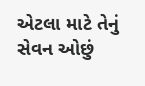એટલા માટે તેનું સેવન ઓછું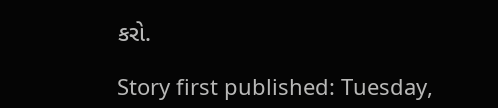કરો.

Story first published: Tuesday,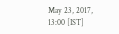May 23, 2017, 13:00 [IST]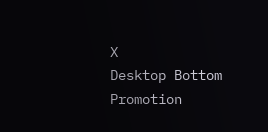X
Desktop Bottom Promotion